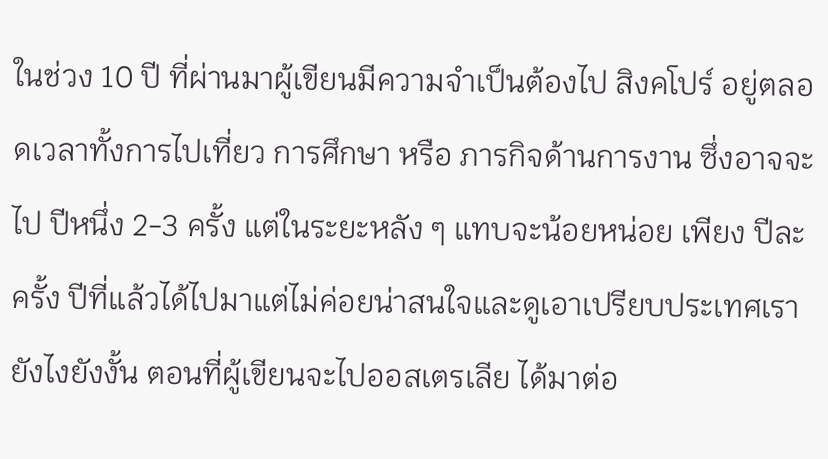ในช่วง 10 ปี ที่ผ่านมาผู้เขียนมีความจำเป็นต้องไป สิงคโปร์ อยู่ตลอดเวลาทั้งการไปเที่ยว การศึกษา หรือ ภารกิจด้านการงาน ซึ่งอาจจะไป ปีหนึ่ง 2-3 ครั้ง แต่ในระยะหลัง ๆ แทบจะน้อยหน่อย เพียง ปีละครั้ง ปีที่แล้วได้ไปมาแต่ไม่ค่อยน่าสนใจและดูเอาเปรียบประเทศเรายังไงยังงั้น ตอนที่ผู้เขียนจะไปออสเตรเลีย ได้มาต่อ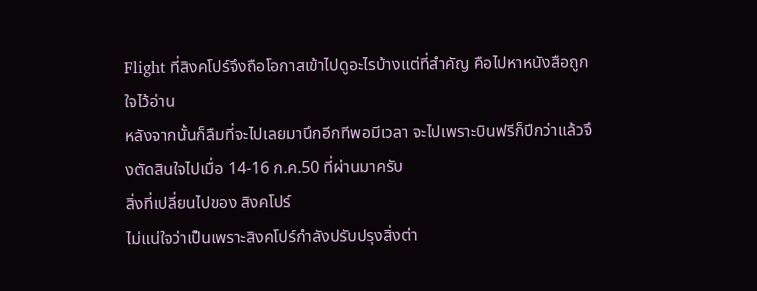Flight ที่สิงคโปร์จึงถือโอกาสเข้าไปดูอะไรบ้างแต่ที่สำคัญ คือไปหาหนังสือถูกใจไว้อ่าน
หลังจากนั้นก็ลืมที่จะไปเลยมานึกอีกทีพอมีเวลา จะไปเพราะบินฟรีก็ปีกว่าแล้วจึงตัดสินใจไปเมื่อ 14-16 ก.ค.50 ที่ผ่านมาครับ
สิ่งที่เปลี่ยนไปของ สิงคโปร์
ไม่แน่ใจว่าเป็นเพราะสิงคโปร์กำลังปรับปรุงสิ่งต่า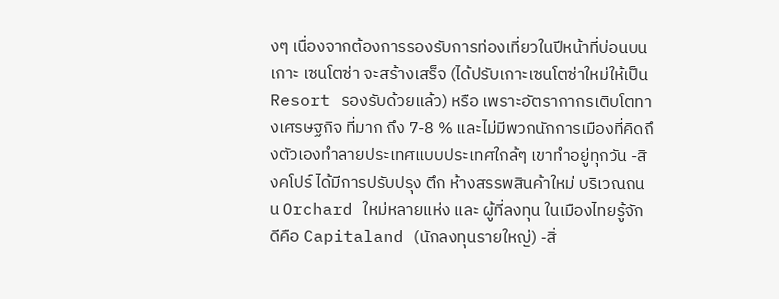งๆ เนื่องจากต้องการรองรับการท่องเที่ยวในปีหน้าที่บ่อนบนเกาะ เซนโตซ่า จะสร้างเสร็จ (ได้ปรับเกาะเซนโตซ่าใหม่ให้เป็น Resort รองรับด้วยแล้ว) หรือ เพราะอัตรากากรเติบโตทางเศรษฐกิจ ที่มาก ถึง 7-8 % และไม่มีพวกนักการเมืองที่คิดถึงตัวเองทำลายประเทศแบบประเทศใกล้ๆ เขาทำอยู่ทุกวัน -สิงคโปร์ ได้มีการปรับปรุง ตึก ห้างสรรพสินค้าใหม่ บริเวณถนน Orchard ใหม่หลายแห่ง และ ผู้ที่ลงทุน ในเมืองไทยรู้จักดีคือ Capitaland (นักลงทุนรายใหญ่) -สิ่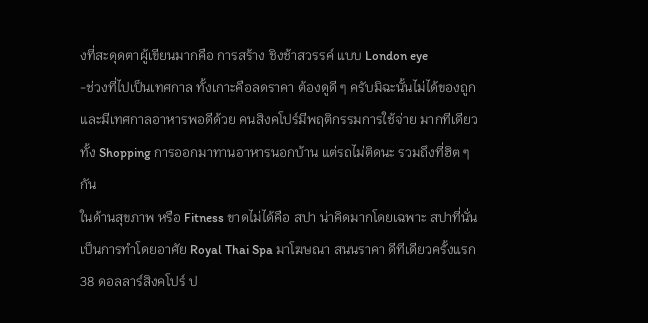งที่สะดุดตาผู้เขียนมากคือ การสร้าง ชิงช้าสวรรค์ แบบ London eye
-ช่วงที่ไปเป็นเทศกาล ทั้งเกาะคือลดราคา ต้องดูดี ๆ ครับมิฉะนั้นไม่ได้ของถูก และมีเทศกาลอาหารพอดีด้วย คนสิงคโปร์มีพฤติกรรมการใช้จ่าย มากทีเดียวทั้ง Shopping การออกมาทานอาหารนอกบ้าน แต่รถไม่ติดนะ รวมถึงที่ฮิต ๆ กัน
ในด้านสุขภาพ หรือ Fitness ขาดไม่ได้คือ สปา น่าคิดมากโดยเฉพาะ สปาที่นั่น เป็นการทำโดยอาศัย Royal Thai Spa มาโฆษณา สนนราคา ดีทีเดียวครั้งแรก 38 ดอลลาร์สิงคโปร์ ป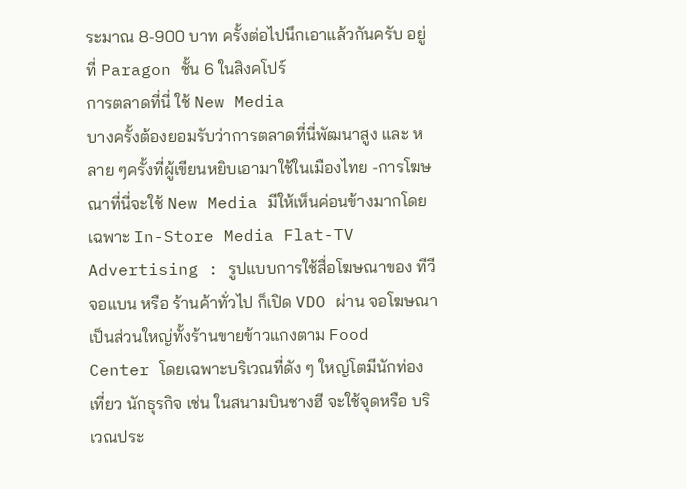ระมาณ 8-900 บาท ครั้งต่อไปนึกเอาแล้วกันครับ อยู่ที่ Paragon ชั้น 6 ในสิงคโปร์
การตลาดที่นี่ ใช้ New Media
บางครั้งต้องยอมรับว่าการตลาดที่นี่พัฒนาสูง และ หลาย ๆครั้งที่ผู้เขียนหยิบเอามาใช้ในเมืองไทย -การโฆษณาที่นี่จะใช้ New Media มีให้เห็นค่อนข้างมากโดยเฉพาะ In-Store Media Flat-TV Advertising : รูปแบบการใช้สื่อโฆษณาของ ทีวีจอแบน หรือ ร้านค้าทั่วไป ก็เปิด VDO ผ่าน จอโฆษณา เป็นส่วนใหญ่ทั้งร้านขายข้าวแกงตาม Food Center โดยเฉพาะบริเวณที่ดัง ๆ ใหญ่โตมีนักท่องเที่ยว นักธุรกิจ เช่น ในสนามบินชางฮี จะใช้จุดหรือ บริเวณประ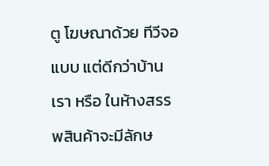ตู โฆษณาด้วย ทีวีจอแบบ แต่ดีกว่าบ้านเรา หรือ ในห้างสรรพสินค้าจะมีลักษ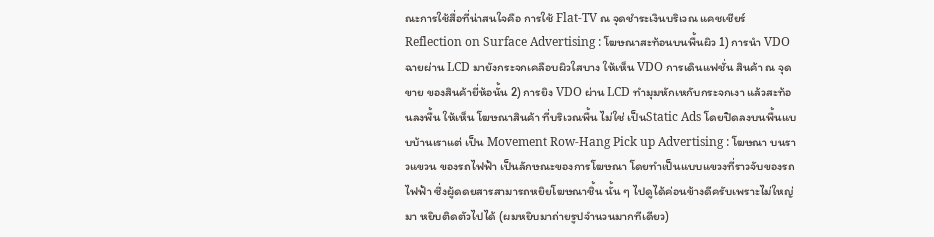ณะการใช้สื่อที่น่าสนใจคือ การใช้ Flat-TV ณ จุดชำระเงินบริเวณ แคชเชียร์
Reflection on Surface Advertising : โฆษณาสะท้อนบนพื้นผิว 1) การนำ VDO ฉายผ่าน LCD มายังกระจกเคลือบผิวใสบาง ให้เห็น VDO การเดินแฟชั่น สินค้า ณ จุดขาย ของสินค้ายี่ห้อนั้น 2) การยิง VDO ผ่าน LCD ทำมุมหักเหกับกระจกเงา แล้วสะท้อนลงพื้น ให้เห็น โฆษณาสินค้า ที่บริเวณพื้น ไม่ใช่ เป็นStatic Ads โดยปิดลงบนพื้นแบบบ้านเราแต่ เป็น Movement Row-Hang Pick up Advertising : โฆษณา บนราวแขวน ของรถไฟฟ้า เป็นลักษณะของการโฆษณา โดยทำเป็นแบบแขวงที่ราวจับของรถไฟฟ้า ซึ่งผู้ดดยสารสามารถหยิยโฆษณาชิ้น นั้น ๆ ไปดูได้ค่อนข้างดีครับเพราะไม่ใหญ่มา หยิบติดตัวไปได้ (ผมหยิบมาถ่ายรูปจำนวนมากทีเดียว)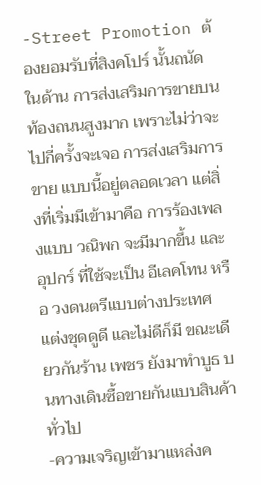-Street Promotion ต้องยอมรับที่สิงคโปร์ นั้นถนัด ในด้าน การส่งเสริมการขายบนท้องถนนสูงมาก เพราะไม่ว่าจะไปกี่ครั้งจะเจอ การส่งเสริมการขาย แบบนี้อยู่ตลอดเวลา แต่สิ่งที่เริ่มมีเข้ามาคือ การร้องเพลงแบบ วณิพก จะมีมากขึ้น และอุปกร์ ที่ใช้จะเป็น อีเลคโทน หรือ วงดนตรีแบบต่างประเทศ แต่งชุดดูดี และไม่ดีก็มี ขณะเดียวกันร้าน เพชร ยังมาทำบูธ บนทางเดินซื้อขายกันแบบสินค้าทั่วไป
-ความเจริญเข้ามาแหล่งค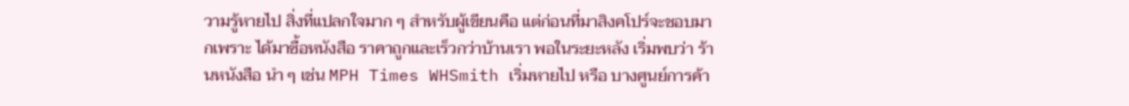วามรู้หายไป สิ่งที่แปลกใจมาก ๆ สำหรับผู้เขียนคือ แต่ก่อนที่มาสิงคโปร์จะชอบมากเพราะ ได้มาซื้อหนังสือ ราคาถูกและเร็วกว่าบ้านเรา พอในระยะหลัง เริ่มพบว่า ร้านหนังสือ นำ ๆ เช่น MPH Times WHSmith เริ่มหายไป หรือ บางศูนย์การค้า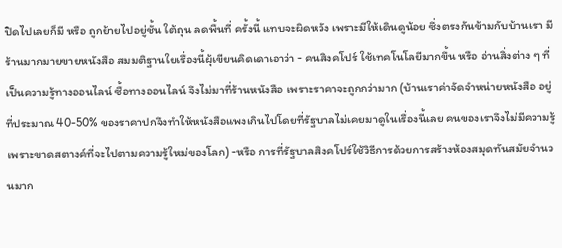ปิดไปเลยก็มี หรือ ถูกย้ายไปอยู่ชั้น ใต้ถุน ลดพื้นที่ ครั้งนี้ แทบจะผิดหวัง เพราะมีให้เดินดูน้อย ซึ่งตรงกันข้ามกับบ้านเรา มีร้านมากมายขายหนังสือ สมมติฐานใยเรื่องนี้ผุ้เขียนคิดเดาเอาว่า - คนสิงคโปร์ ใช้เทคโนโลยีมากขึ้น หรือ อ่านสิ่งต่าง ๆ ที่เป็นความรู้ทางออนไลน์ ซื้อทางออนไลน์ จึงไม่มาที่ร้านหนังสือ เพราะราคาจะถูกกว่ามาก (บ้านเราค่าจัดจำหน่ายหนังสือ อยู่ที่ประมาณ 40-50% ของราคาปกจึงทำให้หนังสือแพงเกินไปโดยที่รัฐบาลไม่เคยมาดูในเรื่องนี้เลย คนของเราจึงไม่มีความรู้ เพราะขาดสตางค์ที่จะไปตามความรู้ใหม่ของโลก) -หรือ การที่รัฐบาลสิงคโปร์ใช้วิธีการด้วยการสร้างห้องสมุดทันสมัยจำนวนมาก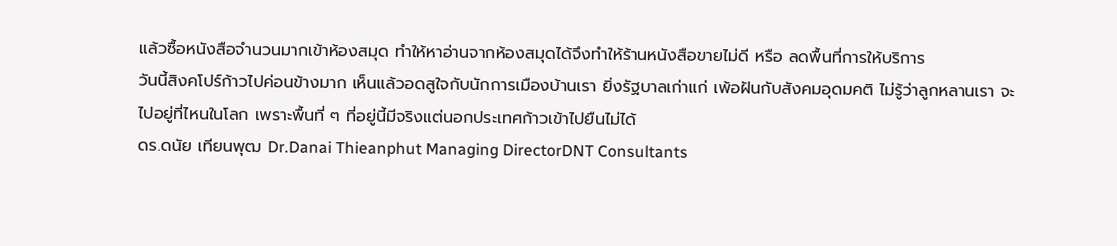แล้วซื้อหนังสือจำนวนมากเข้าห้องสมุด ทำให้หาอ่านจากห้องสมุดได้จึงทำให้ร้านหนังสือขายไม่ดี หรือ ลดพื้นที่การให้บริการ
วันนี้สิงคโปร์ก้าวไปค่อนข้างมาก เห็นแล้วอดสูใจกับนักการเมืองบ้านเรา ยิ่งรัฐบาลเก่าแก่ เพ้อฝันกับสังคมอุดมคติ ไม่รู้ว่าลูกหลานเรา จะไปอยู่ที่ไหนในโลก เพราะพื้นที่ ๆ ที่อยู่นี้มีจริงแต่นอกประเทศก้าวเข้าไปยืนไม่ได้
ดร.ดนัย เทียนพุฒ Dr.Danai Thieanphut Managing DirectorDNT Consultants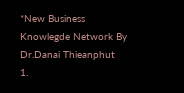*New Business Knowlegde Network By Dr.Danai Thieanphut
1.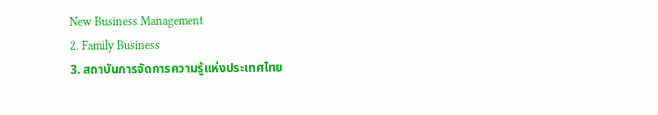New Business Management
2. Family Business
3. สถาบันการจัดการความรู้แห่งประเทศไทย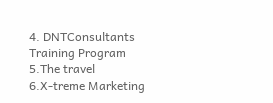4. DNTConsultants Training Program
5.The travel
6.X-treme Marketing